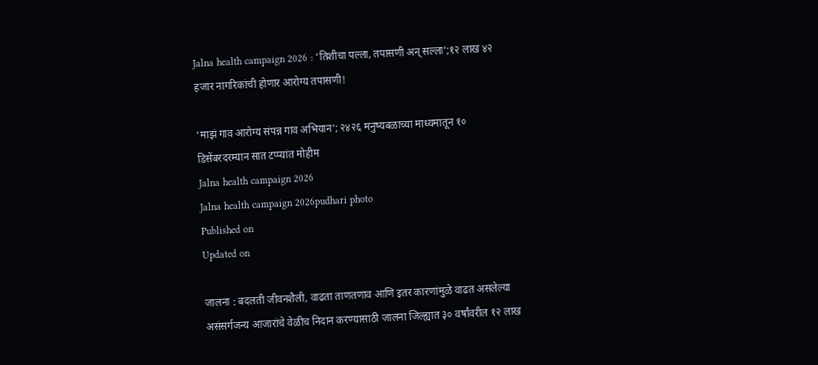Jalna health campaign 2026 : ‘तिशीचा पल्ला, तपासणी अन् सल्ला’;१२ लाख ४२ हजार नागरिकांची होणार आरोग्य तपासणी!

‘माझं गाव आरोग्य संपन्न गाव अभियान’; २४२६ मनुष्यबळाच्या माध्यमातून १० डिसेंबरदरम्यान सात टप्प्यांत मोहीम
Jalna health campaign 2026
Jalna health campaign 2026pudhari photo
Published on
Updated on

जालना : बदलती जीवनशैली, वाढता ताणतणाव आणि इतर कारणांमुळे वाढत असलेल्या असंसर्गजन्य आजारांचे वेळीच निदान करण्यासाठी जालना जिल्ह्यात ३० वर्षांवरील १२ लाख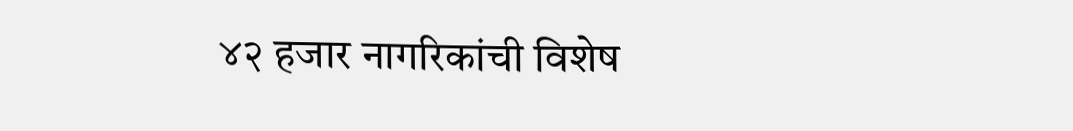४२ हजार नागरिकांची विशेष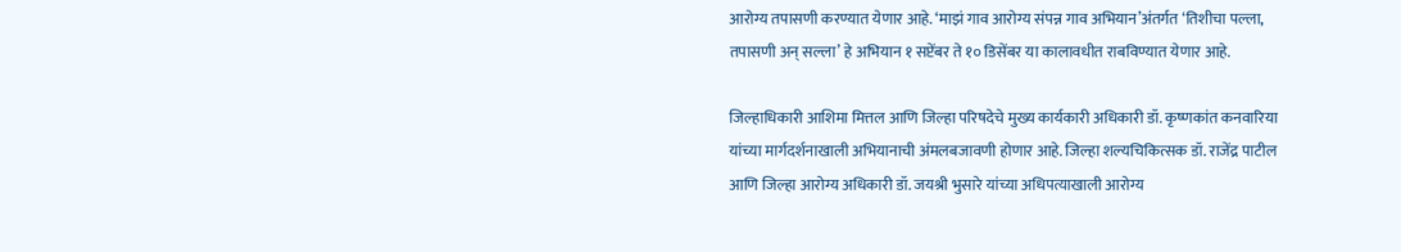आरोग्य तपासणी करण्यात येणार आहे. ‘माझं गाव आरोग्य संपन्न गाव अभियान’अंतर्गत ‘तिशीचा पल्ला, तपासणी अन् सल्ला’ हे अभियान १ सप्टेंबर ते १० डिसेंबर या कालावधीत राबविण्यात येणार आहे.

जिल्हाधिकारी आशिमा मित्तल आणि जिल्हा परिषदेचे मुख्य कार्यकारी अधिकारी डॉ. कृष्णकांत कनवारिया यांच्या मार्गदर्शनाखाली अभियानाची अंमलबजावणी होणार आहे. जिल्हा शल्यचिकित्सक डॉ. राजेंद्र पाटील आणि जिल्हा आरोग्य अधिकारी डॉ. जयश्री भुसारे यांच्या अधिपत्याखाली आरोग्य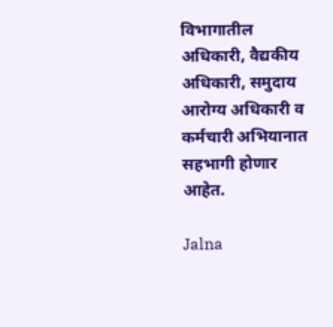विभागातील अधिकारी, वैद्यकीय अधिकारी, समुदाय आरोग्य अधिकारी व कर्मचारी अभियानात सहभागी होणार आहेत.

Jalna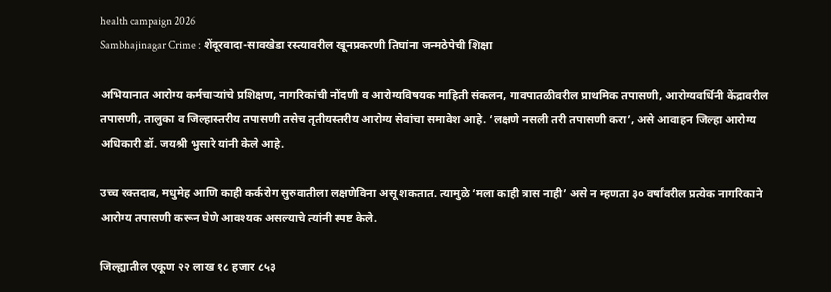health campaign 2026
Sambhajinagar Crime : शेंदूरवादा-सावखेडा रस्त्यावरील खूनप्रकरणी तिघांना जन्मठेपेची शिक्षा

अभियानात आरोग्य कर्मचाऱ्यांचे प्रशिक्षण, नागरिकांची नोंदणी व आरोग्यविषयक माहिती संकलन, गावपातळीवरील प्राथमिक तपासणी, आरोग्यवर्धिनी केंद्रावरील तपासणी, तालुका व जिल्हास्तरीय तपासणी तसेच तृतीयस्तरीय आरोग्य सेवांचा समावेश आहे. ‘लक्षणे नसली तरी तपासणी करा’, असे आवाहन जिल्हा आरोग्य अधिकारी डॉ. जयश्री भुसारे यांनी केले आहे.

उच्च रक्तदाब, मधुमेह आणि काही कर्करोग सुरुवातीला लक्षणेविना असू शकतात. त्यामुळे ‘मला काही त्रास नाही’ असे न म्हणता ३० वर्षांवरील प्रत्येक नागरिकाने आरोग्य तपासणी करून घेणे आवश्यक असल्याचे त्यांनी स्पष्ट केले.

जिल्ह्यातील एकूण २२ लाख १८ हजार ८५३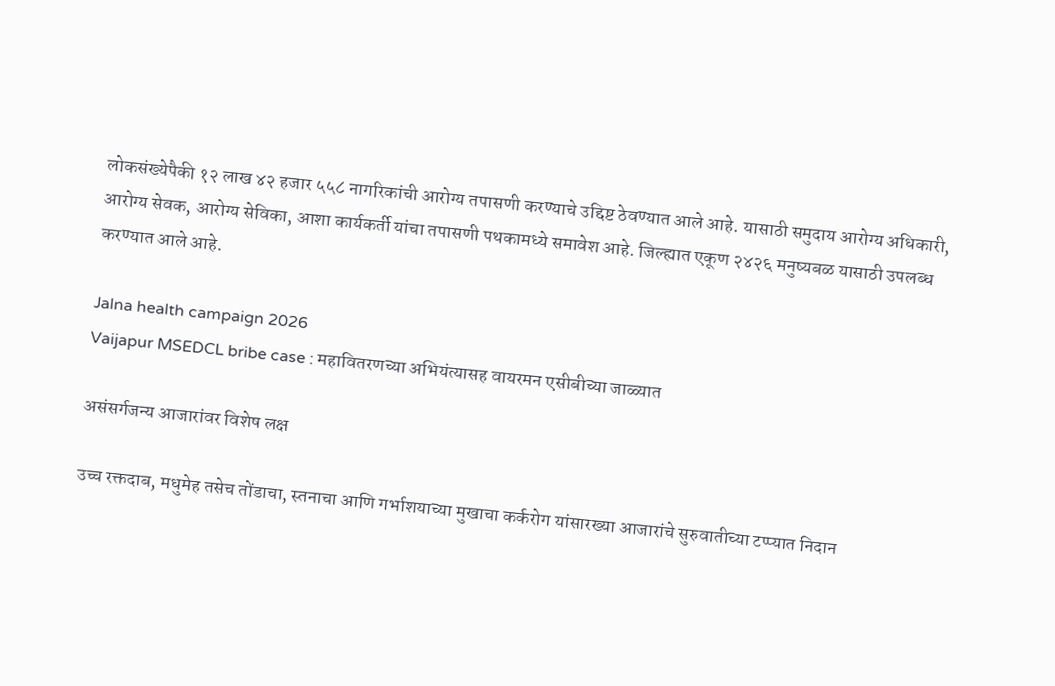लोकसंख्येपैकी १२ लाख ४२ हजार ५५८ नागरिकांची आरोग्य तपासणी करण्याचे उद्दिष्ट ठेवण्यात आले आहे. यासाठी समुदाय आरोग्य अधिकारी, आरोग्य सेवक, आरोग्य सेविका, आशा कार्यकर्ती यांचा तपासणी पथकामध्ये समावेश आहे. जिल्ह्यात एकूण २४२६ मनुष्यबळ यासाठी उपलब्ध करण्यात आले आहे.

Jalna health campaign 2026
Vaijapur MSEDCL bribe case : महावितरणच्या अभियंत्यासह वायरमन एसीबीच्या जाळ्यात

असंसर्गजन्य आजारांवर विशेष लक्ष

उच्च रक्तदाब, मधुमेह तसेच तोंडाचा, स्तनाचा आणि गर्भाशयाच्या मुखाचा कर्करोग यांसारख्या आजारांचे सुरुवातीच्या टप्प्यात निदान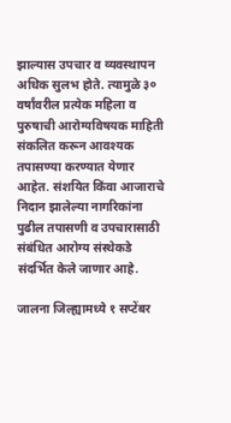झाल्यास उपचार व व्यवस्थापन अधिक सुलभ होते. त्यामुळे ३० वर्षांवरील प्रत्येक महिला व पुरुषाची आरोग्यविषयक माहिती संकलित करून आवश्यक तपासण्या करण्यात येणार आहेत. संशयित किंवा आजाराचे निदान झालेल्या नागरिकांना पुढील तपासणी व उपचारासाठी संबंधित आरोग्य संस्थेकडे संदर्भित केले जाणार आहे.

जालना जिल्ह्यामध्ये १ सप्टेंबर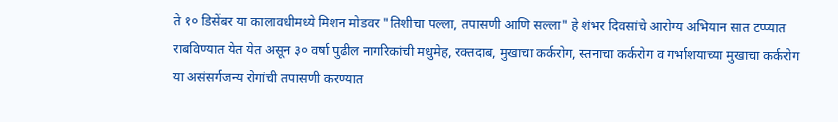ते १० डिसेंबर या कालावधीमध्ये मिशन मोडवर "तिशीचा पल्ला, तपासणी आणि सल्ला" हे शंभर दिवसांचे आरोग्य अभियान सात टप्प्यात राबविण्यात येत येत असून ३० वर्षा पुढील नागरिकांची मधुमेह, रक्तदाब, मुखाचा कर्करोग, स्तनाचा कर्करोग व गर्भाशयाच्या मुखाचा कर्करोग या असंसर्गजन्य रोगांची तपासणी करण्यात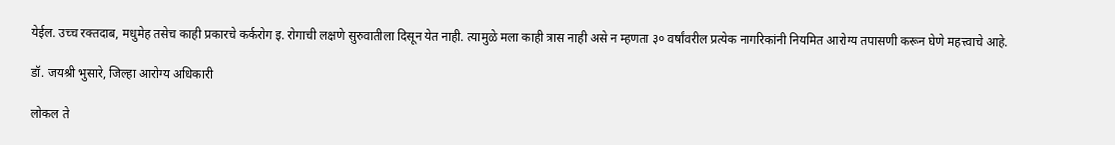येईल. उच्च रक्तदाब, मधुमेह तसेच काही प्रकारचे कर्करोग इ. रोगाची लक्षणे सुरुवातीला दिसून येत नाही. त्यामुळे मला काही त्रास नाही असे न म्हणता ३० वर्षांवरील प्रत्येक नागरिकांनी नियमित आरोग्य तपासणी करून घेणे महत्त्वाचे आहे.

डॉ. जयश्री भुसारे, जिल्हा आरोग्य अधिकारी

लोकल ते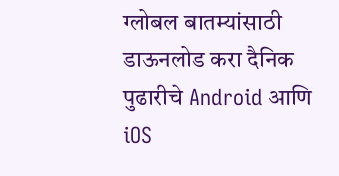ग्लोबल बातम्यांसाठी डाऊनलोड करा दैनिक पुढारीचे Android आणि iOS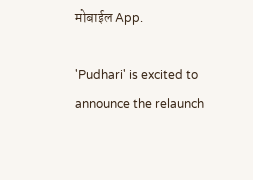मोबाईल App.

'Pudhari' is excited to announce the relaunch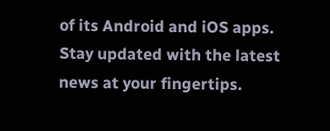of its Android and iOS apps. Stay updated with the latest news at your fingertips.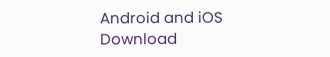Android and iOS Download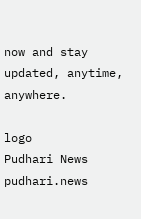now and stay updated, anytime, anywhere.

logo
Pudhari News
pudhari.news